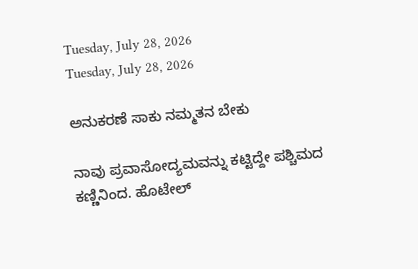Tuesday, July 28, 2026
Tuesday, July 28, 2026

ಅನುಕರಣೆ ಸಾಕು ನಮ್ಮತನ ಬೇಕು

ನಾವು ಪ್ರವಾಸೋದ್ಯಮವನ್ನು ಕಟ್ಟಿದ್ದೇ ಪಶ್ಚಿಮದ ಕಣ್ಣಿನಿಂದ. ಹೊಟೇಲ್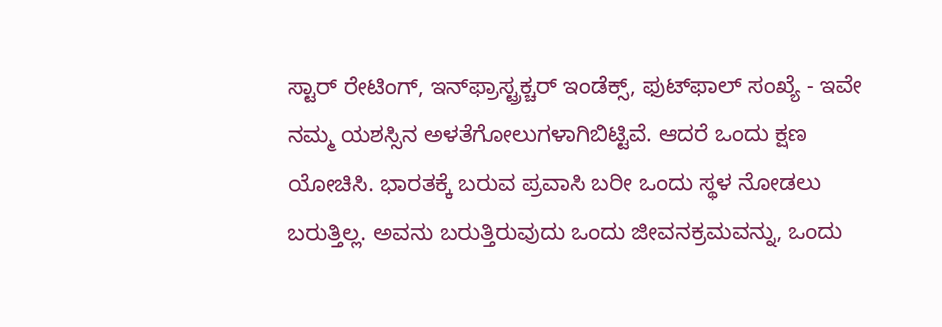ಸ್ಟಾರ್ ರೇಟಿಂಗ್, ಇನ್‌ಫ್ರಾಸ್ಟ್ರಕ್ಚರ್ ಇಂಡೆಕ್ಸ್, ಫುಟ್‌ಫಾಲ್ ಸಂಖ್ಯೆ - ಇವೇ ನಮ್ಮ ಯಶಸ್ಸಿನ ಅಳತೆಗೋಲುಗಳಾಗಿಬಿಟ್ಟಿವೆ. ಆದರೆ ಒಂದು ಕ್ಷಣ ಯೋಚಿಸಿ. ಭಾರತಕ್ಕೆ ಬರುವ ಪ್ರವಾಸಿ ಬರೀ ಒಂದು ಸ್ಥಳ ನೋಡಲು ಬರುತ್ತಿಲ್ಲ. ಅವನು ಬರುತ್ತಿರುವುದು ಒಂದು ಜೀವನಕ್ರಮವನ್ನು, ಒಂದು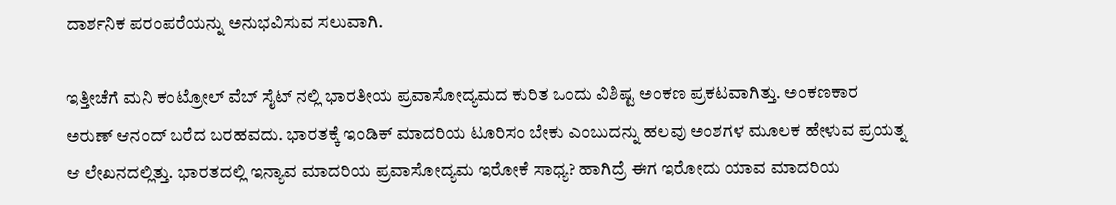ದಾರ್ಶನಿಕ ಪರಂಪರೆಯನ್ನು ಅನುಭವಿಸುವ ಸಲುವಾಗಿ.

ಇತ್ತೀಚೆಗೆ ಮನಿ ಕಂಟ್ರೋಲ್ ವೆಬ್ ಸೈಟ್ ನಲ್ಲಿ ಭಾರತೀಯ ಪ್ರವಾಸೋದ್ಯಮದ ಕುರಿತ ಒಂದು ವಿಶಿಷ್ಟ ಅಂಕಣ ಪ್ರಕಟವಾಗಿತ್ತು. ಅಂಕಣಕಾರ ಅರುಣ್ ಆನಂದ್ ಬರೆದ ಬರಹವದು. ಭಾರತಕ್ಕೆ ಇಂಡಿಕ್ ಮಾದರಿಯ ಟೂರಿಸಂ ಬೇಕು ಎಂಬುದನ್ನು ಹಲವು ಅಂಶಗಳ ಮೂಲಕ ಹೇಳುವ ಪ್ರಯತ್ನ ಆ ಲೇಖನದಲ್ಲಿತ್ತು. ಭಾರತದಲ್ಲಿ ಇನ್ಯಾವ ಮಾದರಿಯ ಪ್ರವಾಸೋದ್ಯಮ ಇರೋಕೆ ಸಾಧ್ಯ? ಹಾಗಿದ್ರೆ ಈಗ ಇರೋದು ಯಾವ ಮಾದರಿಯ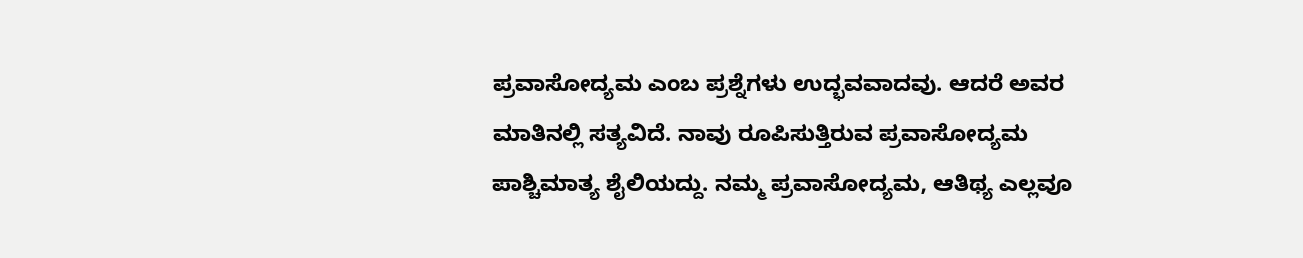ಪ್ರವಾಸೋದ್ಯಮ ಎಂಬ ಪ್ರಶ್ನೆಗಳು ಉದ್ಭವವಾದವು. ಆದರೆ ಅವರ ಮಾತಿನಲ್ಲಿ ಸತ್ಯವಿದೆ. ನಾವು ರೂಪಿಸುತ್ತಿರುವ ಪ್ರವಾಸೋದ್ಯಮ ಪಾಶ್ಚಿಮಾತ್ಯ ಶೈಲಿಯದ್ದು. ನಮ್ಮ ಪ್ರವಾಸೋದ್ಯಮ, ಆತಿಥ್ಯ ಎಲ್ಲವೂ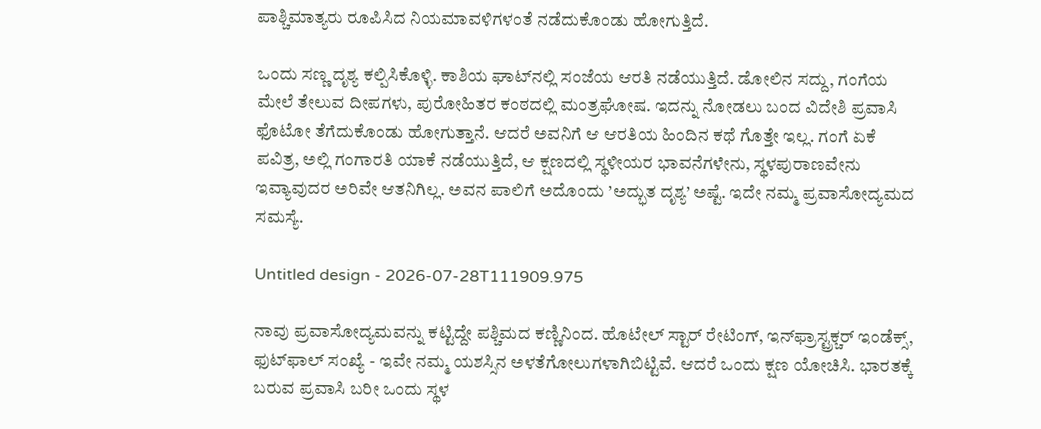ಪಾಶ್ಚಿಮಾತ್ಯರು ರೂಪಿಸಿದ ನಿಯಮಾವಳಿಗಳಂತೆ ನಡೆದುಕೊಂಡು ಹೋಗುತ್ತಿದೆ.

ಒಂದು ಸಣ್ಣ ದೃಶ್ಯ ಕಲ್ಪಿಸಿಕೊಳ್ಳಿ. ಕಾಶಿಯ ಘಾಟ್‌ನಲ್ಲಿ ಸಂಜೆಯ ಆರತಿ ನಡೆಯುತ್ತಿದೆ. ಡೋಲಿನ ಸದ್ದು, ಗಂಗೆಯ ಮೇಲೆ ತೇಲುವ ದೀಪಗಳು, ಪುರೋಹಿತರ ಕಂಠದಲ್ಲಿ ಮಂತ್ರಘೋಷ. ಇದನ್ನು ನೋಡಲು ಬಂದ ವಿದೇಶಿ ಪ್ರವಾಸಿ ಫೊಟೋ ತೆಗೆದುಕೊಂಡು ಹೋಗುತ್ತಾನೆ. ಆದರೆ ಅವನಿಗೆ ಆ ಆರತಿಯ ಹಿಂದಿನ ಕಥೆ ಗೊತ್ತೇ ಇಲ್ಲ. ಗಂಗೆ ಏಕೆ ಪವಿತ್ರ, ಅಲ್ಲಿ ಗಂಗಾರತಿ ಯಾಕೆ ನಡೆಯುತ್ತಿದೆ, ಆ ಕ್ಷಣದಲ್ಲಿ ಸ್ಥಳೀಯರ ಭಾವನೆಗಳೇನು, ಸ್ಥಳಪುರಾಣವೇನು ಇವ್ಯಾವುದರ ಅರಿವೇ ಆತನಿಗಿಲ್ಲ. ಅವನ ಪಾಲಿಗೆ ಅದೊಂದು ’ಅದ್ಭುತ ದೃಶ್ಯ’ ಅಷ್ಟೆ. ಇದೇ ನಮ್ಮ ಪ್ರವಾಸೋದ್ಯಮದ ಸಮಸ್ಯೆ.

Untitled design - 2026-07-28T111909.975

ನಾವು ಪ್ರವಾಸೋದ್ಯಮವನ್ನು ಕಟ್ಟಿದ್ದೇ ಪಶ್ಚಿಮದ ಕಣ್ಣಿನಿಂದ. ಹೊಟೇಲ್ ಸ್ಟಾರ್ ರೇಟಿಂಗ್, ಇನ್‌ಫ್ರಾಸ್ಟ್ರಕ್ಚರ್ ಇಂಡೆಕ್ಸ್, ಫುಟ್‌ಫಾಲ್ ಸಂಖ್ಯೆ - ಇವೇ ನಮ್ಮ ಯಶಸ್ಸಿನ ಅಳತೆಗೋಲುಗಳಾಗಿಬಿಟ್ಟಿವೆ. ಆದರೆ ಒಂದು ಕ್ಷಣ ಯೋಚಿಸಿ. ಭಾರತಕ್ಕೆ ಬರುವ ಪ್ರವಾಸಿ ಬರೀ ಒಂದು ಸ್ಥಳ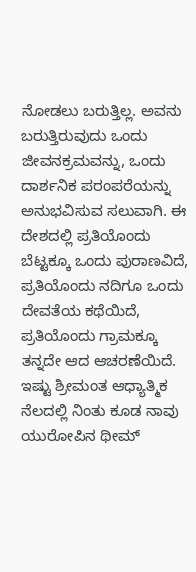ನೋಡಲು ಬರುತ್ತಿಲ್ಲ. ಅವನು ಬರುತ್ತಿರುವುದು ಒಂದು ಜೀವನಕ್ರಮವನ್ನು, ಒಂದು ದಾರ್ಶನಿಕ ಪರಂಪರೆಯನ್ನು ಅನುಭವಿಸುವ ಸಲುವಾಗಿ. ಈ ದೇಶದಲ್ಲಿ ಪ್ರತಿಯೊಂದು ಬೆಟ್ಟಕ್ಕೂ ಒಂದು ಪುರಾಣವಿದೆ, ಪ್ರತಿಯೊಂದು ನದಿಗೂ ಒಂದು ದೇವತೆಯ ಕಥೆಯಿದೆ, ಪ್ರತಿಯೊಂದು ಗ್ರಾಮಕ್ಕೂ ತನ್ನದೇ ಆದ ಆಚರಣೆಯಿದೆ. ಇಷ್ಟು ಶ್ರೀಮಂತ ಆಧ್ಯಾತ್ಮಿಕ ನೆಲದಲ್ಲಿ ನಿಂತು ಕೂಡ ನಾವು ಯುರೋಪಿನ ಥೀಮ್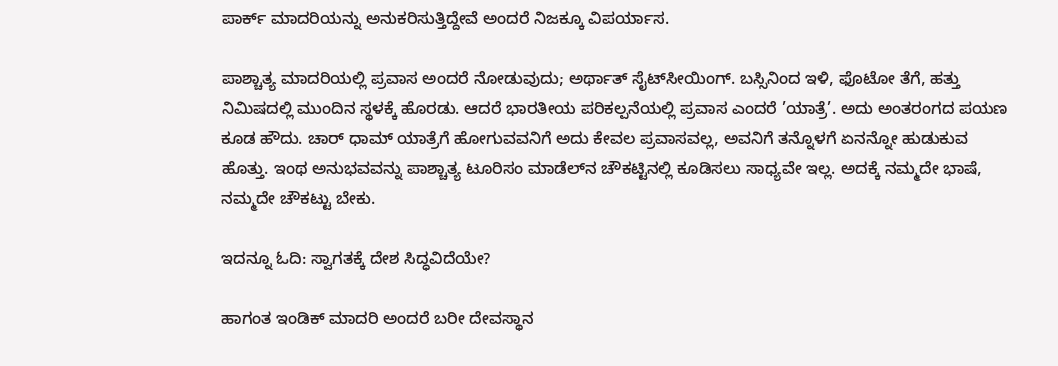ಪಾರ್ಕ್ ಮಾದರಿಯನ್ನು ಅನುಕರಿಸುತ್ತಿದ್ದೇವೆ ಅಂದರೆ ನಿಜಕ್ಕೂ ವಿಪರ್ಯಾಸ.

ಪಾಶ್ಚಾತ್ಯ ಮಾದರಿಯಲ್ಲಿ ಪ್ರವಾಸ ಅಂದರೆ ನೋಡುವುದು; ಅರ್ಥಾತ್ ಸೈಟ್‌ಸೀಯಿಂಗ್. ಬಸ್ಸಿನಿಂದ ಇಳಿ, ಫೊಟೋ ತೆಗೆ, ಹತ್ತು ನಿಮಿಷದಲ್ಲಿ ಮುಂದಿನ ಸ್ಥಳಕ್ಕೆ ಹೊರಡು. ಆದರೆ ಭಾರತೀಯ ಪರಿಕಲ್ಪನೆಯಲ್ಲಿ ಪ್ರವಾಸ ಎಂದರೆ ’ಯಾತ್ರೆ’. ಅದು ಅಂತರಂಗದ ಪಯಣ ಕೂಡ ಹೌದು. ಚಾರ್ ಧಾಮ್ ಯಾತ್ರೆಗೆ ಹೋಗುವವನಿಗೆ ಅದು ಕೇವಲ ಪ್ರವಾಸವಲ್ಲ, ಅವನಿಗೆ ತನ್ನೊಳಗೆ ಏನನ್ನೋ ಹುಡುಕುವ ಹೊತ್ತು. ಇಂಥ ಅನುಭವವನ್ನು ಪಾಶ್ಚಾತ್ಯ ಟೂರಿಸಂ ಮಾಡೆಲ್‌ನ ಚೌಕಟ್ಟಿನಲ್ಲಿ ಕೂಡಿಸಲು ಸಾಧ್ಯವೇ ಇಲ್ಲ. ಅದಕ್ಕೆ ನಮ್ಮದೇ ಭಾಷೆ, ನಮ್ಮದೇ ಚೌಕಟ್ಟು ಬೇಕು.

ಇದನ್ನೂ ಓದಿ: ಸ್ವಾಗತಕ್ಕೆ ದೇಶ ಸಿದ್ಧವಿದೆಯೇ?

ಹಾಗಂತ ಇಂಡಿಕ್ ಮಾದರಿ ಅಂದರೆ ಬರೀ ದೇವಸ್ಥಾನ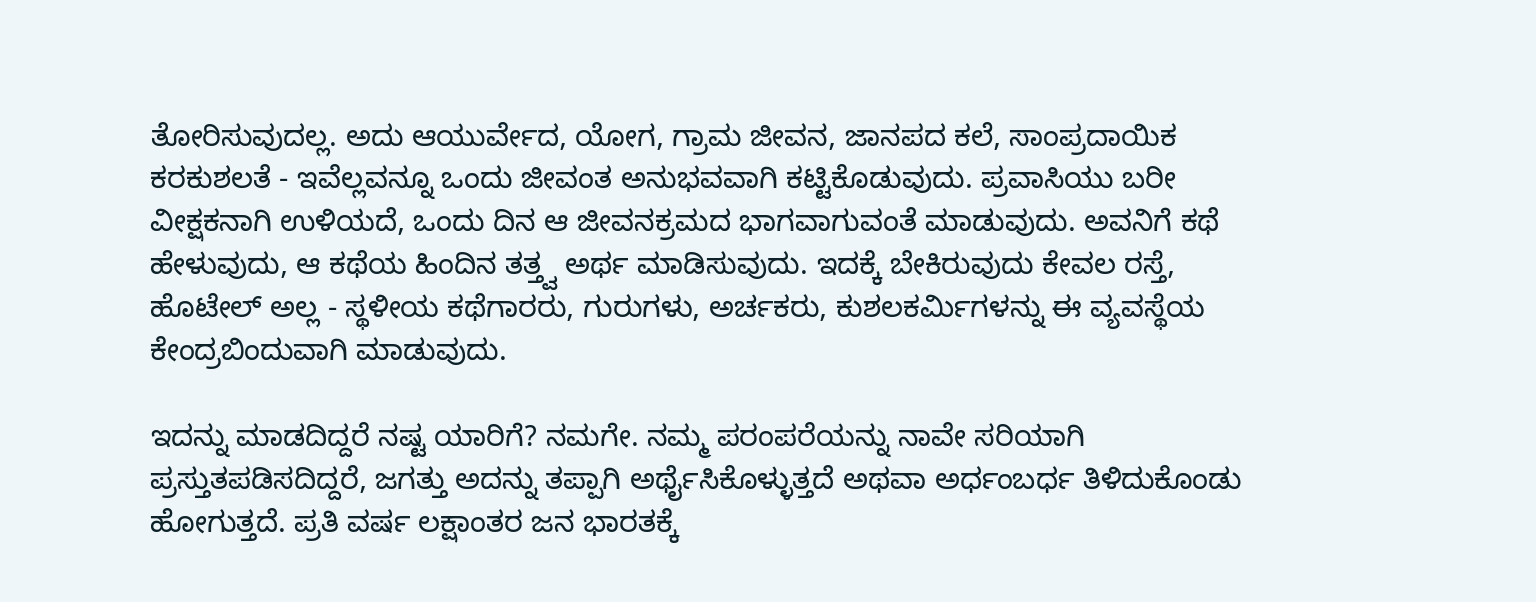ತೋರಿಸುವುದಲ್ಲ. ಅದು ಆಯುರ್ವೇದ, ಯೋಗ, ಗ್ರಾಮ ಜೀವನ, ಜಾನಪದ ಕಲೆ, ಸಾಂಪ್ರದಾಯಿಕ ಕರಕುಶಲತೆ - ಇವೆಲ್ಲವನ್ನೂ ಒಂದು ಜೀವಂತ ಅನುಭವವಾಗಿ ಕಟ್ಟಿಕೊಡುವುದು. ಪ್ರವಾಸಿಯು ಬರೀ ವೀಕ್ಷಕನಾಗಿ ಉಳಿಯದೆ, ಒಂದು ದಿನ ಆ ಜೀವನಕ್ರಮದ ಭಾಗವಾಗುವಂತೆ ಮಾಡುವುದು. ಅವನಿಗೆ ಕಥೆ ಹೇಳುವುದು, ಆ ಕಥೆಯ ಹಿಂದಿನ ತತ್ತ್ವ ಅರ್ಥ ಮಾಡಿಸುವುದು. ಇದಕ್ಕೆ ಬೇಕಿರುವುದು ಕೇವಲ ರಸ್ತೆ, ಹೊಟೇಲ್ ಅಲ್ಲ - ಸ್ಥಳೀಯ ಕಥೆಗಾರರು, ಗುರುಗಳು, ಅರ್ಚಕರು, ಕುಶಲಕರ್ಮಿಗಳನ್ನು ಈ ವ್ಯವಸ್ಥೆಯ ಕೇಂದ್ರಬಿಂದುವಾಗಿ ಮಾಡುವುದು.

ಇದನ್ನು ಮಾಡದಿದ್ದರೆ ನಷ್ಟ ಯಾರಿಗೆ? ನಮಗೇ. ನಮ್ಮ ಪರಂಪರೆಯನ್ನು ನಾವೇ ಸರಿಯಾಗಿ ಪ್ರಸ್ತುತಪಡಿಸದಿದ್ದರೆ, ಜಗತ್ತು ಅದನ್ನು ತಪ್ಪಾಗಿ ಅರ್ಥೈಸಿಕೊಳ್ಳುತ್ತದೆ ಅಥವಾ ಅರ್ಧಂಬರ್ಧ ತಿಳಿದುಕೊಂಡು ಹೋಗುತ್ತದೆ. ಪ್ರತಿ ವರ್ಷ ಲಕ್ಷಾಂತರ ಜನ ಭಾರತಕ್ಕೆ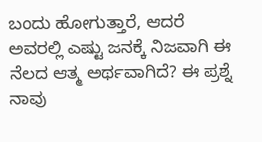ಬಂದು ಹೋಗುತ್ತಾರೆ, ಆದರೆ ಅವರಲ್ಲಿ ಎಷ್ಟು ಜನಕ್ಕೆ ನಿಜವಾಗಿ ಈ ನೆಲದ ಆತ್ಮ ಅರ್ಥವಾಗಿದೆ? ಈ ಪ್ರಶ್ನೆ ನಾವು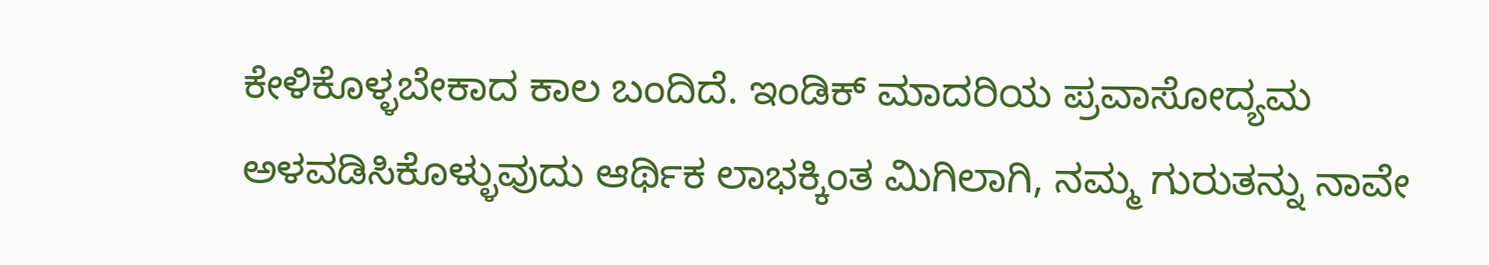ಕೇಳಿಕೊಳ್ಳಬೇಕಾದ ಕಾಲ ಬಂದಿದೆ. ಇಂಡಿಕ್ ಮಾದರಿಯ ಪ್ರವಾಸೋದ್ಯಮ ಅಳವಡಿಸಿಕೊಳ್ಳುವುದು ಆರ್ಥಿಕ ಲಾಭಕ್ಕಿಂತ ಮಿಗಿಲಾಗಿ, ನಮ್ಮ ಗುರುತನ್ನು ನಾವೇ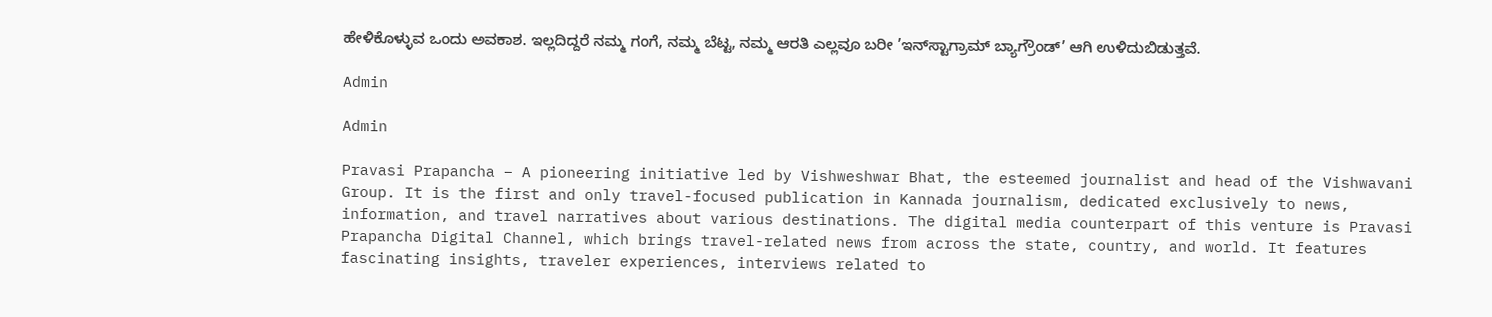ಹೇಳಿಕೊಳ್ಳುವ ಒಂದು ಅವಕಾಶ. ಇಲ್ಲದಿದ್ದರೆ ನಮ್ಮ ಗಂಗೆ, ನಮ್ಮ ಬೆಟ್ಟ, ನಮ್ಮ ಆರತಿ ಎಲ್ಲವೂ ಬರೀ ’ಇನ್‌ಸ್ಟಾಗ್ರಾಮ್ ಬ್ಯಾಗ್ರೌಂಡ್’ ಆಗಿ ಉಳಿದುಬಿಡುತ್ತವೆ.

Admin

Admin

Pravasi Prapancha – A pioneering initiative led by Vishweshwar Bhat, the esteemed journalist and head of the Vishwavani Group. It is the first and only travel-focused publication in Kannada journalism, dedicated exclusively to news, information, and travel narratives about various destinations. The digital media counterpart of this venture is Pravasi Prapancha Digital Channel, which brings travel-related news from across the state, country, and world. It features fascinating insights, traveler experiences, interviews related to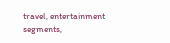travel, entertainment segments,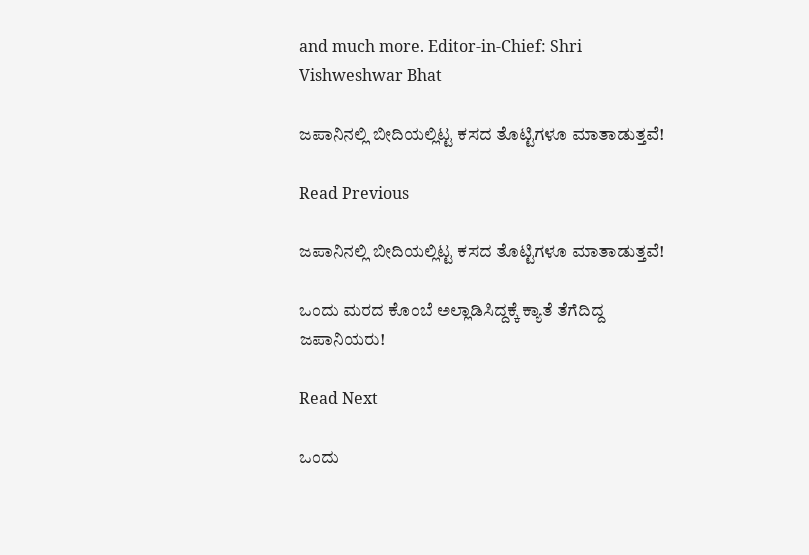and much more. Editor-in-Chief: Shri Vishweshwar Bhat

ಜಪಾನಿನಲ್ಲಿ ಬೀದಿಯಲ್ಲಿಟ್ಟ ಕಸದ ತೊಟ್ಟಿಗಳೂ ಮಾತಾಡುತ್ತವೆ!

Read Previous

ಜಪಾನಿನಲ್ಲಿ ಬೀದಿಯಲ್ಲಿಟ್ಟ ಕಸದ ತೊಟ್ಟಿಗಳೂ ಮಾತಾಡುತ್ತವೆ!

ಒಂದು ಮರದ ಕೊಂಬೆ ಅಲ್ಲಾಡಿಸಿದ್ದಕ್ಕೆ ಕ್ಯಾತೆ ತೆಗೆದಿದ್ದ ಜಪಾನಿಯರು!

Read Next

ಒಂದು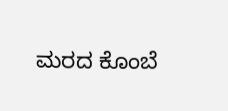ಮರದ ಕೊಂಬೆ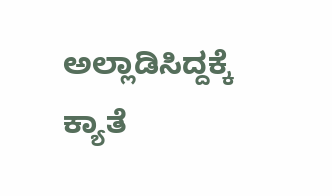ಅಲ್ಲಾಡಿಸಿದ್ದಕ್ಕೆ ಕ್ಯಾತೆ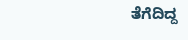ತೆಗೆದಿದ್ದ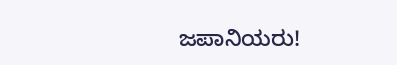ಜಪಾನಿಯರು!